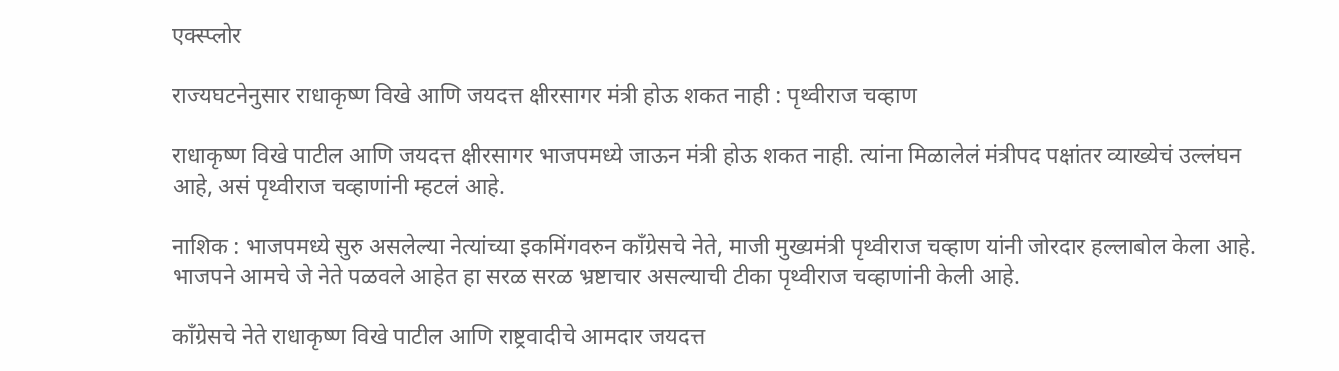एक्स्प्लोर

राज्यघटनेनुसार राधाकृष्ण विखे आणि जयदत्त क्षीरसागर मंत्री होऊ शकत नाही : पृथ्वीराज चव्हाण

राधाकृष्ण विखे पाटील आणि जयदत्त क्षीरसागर भाजपमध्ये जाऊन मंत्री होऊ शकत नाही. त्यांना मिळालेलं मंत्रीपद पक्षांतर व्याख्येचं उल्लंघन आहे, असं पृथ्वीराज चव्हाणांनी म्हटलं आहे.

नाशिक : भाजपमध्ये सुरु असलेल्या नेत्यांच्या इकमिंगवरुन काँग्रेसचे नेते, माजी मुख्यमंत्री पृथ्वीराज चव्हाण यांनी जोरदार हल्लाबोल केला आहे. भाजपने आमचे जे नेते पळवले आहेत हा सरळ सरळ भ्रष्टाचार असल्याची टीका पृथ्वीराज चव्हाणांनी केली आहे.

काँग्रेसचे नेते राधाकृष्ण विखे पाटील आणि राष्ट्रवादीचे आमदार जयदत्त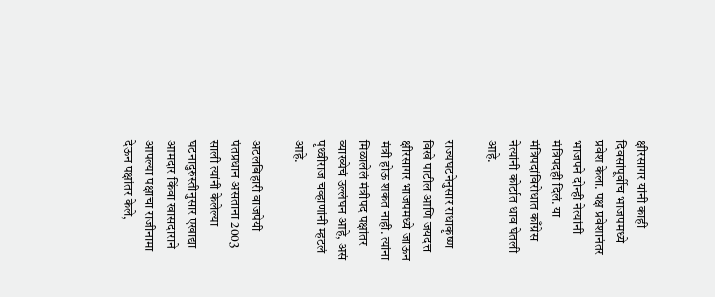क्षीरसागर यांनी काही दिवसांपूर्वीच भाजपमध्ये प्रवेश केला. पक्ष प्रवेशानंतर भाजपने दोन्ही नेत्यांनी मंत्रिपदही दिलं. या मंत्रिपदांविरोधात काँग्रेस नेत्यांनी कोर्टात धाव घेतली आहे.

राज्यघटनेनुसार राधाकृष्ण विखे पाटील आणि जयदत्त क्षीरसागर भाजपमध्ये जाऊन मंत्री होऊ शकत नाही. त्यांना मिळालेलं मंत्रीपद पक्षांतर व्याख्येचं उल्लंघन आहे, असं पृथ्वीराज चव्हाणांनी म्हटलं आहे.

अटलबिहारी वाजपेयी पंतप्रधान असताना 2003 साली त्यांनी केलेल्या घटनादुरुस्तीनुसार एखाद्या आमदार किंवा खासदाराने आपल्या पक्षाचा राजीनामा देऊन पक्षांतर केले,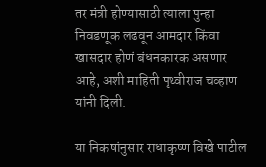तर मंत्री होण्यासाठी त्याला पुन्हा निवडणूक लढवून आमदार किंवा खासदार होणं बंधनकारक असणार आहे, अशी माहिती पृथ्वीराज चव्हाण यांनी दिली.

या निकषांनुसार राधाकृष्ण विखे पाटील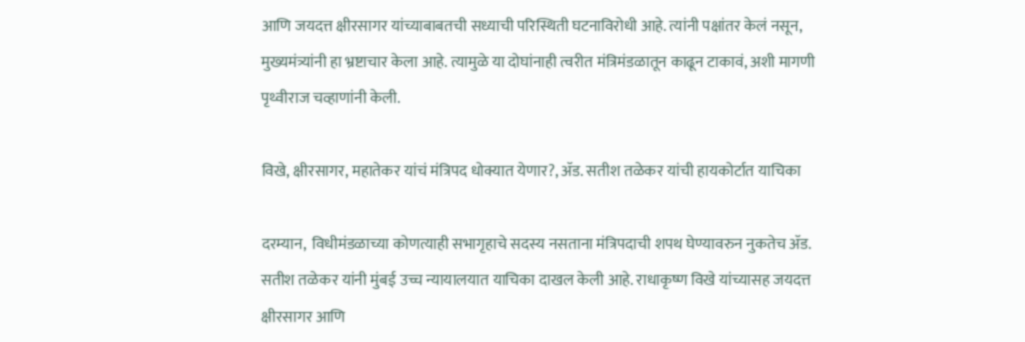आणि जयदत्त क्षीरसागर यांच्याबाबतची सध्याची परिस्थिती घटनाविरोधी आहे. त्यांनी पक्षांतर केलं नसून, मुख्यमंत्र्यांनी हा भ्रष्टाचार केला आहे. त्यामुळे या दोघांनाही त्वरीत मंत्रिमंडळातून काढून टाकावं, अशी मागणी पृथ्वीराज चव्हाणांनी केली.

विखे, क्षीरसागर, महातेकर यांचं मंत्रिपद धोक्यात येणार?, ॲड. सतीश तळेकर यांची हायकोर्टात याचिका

दरम्यान,  विधीमंडळाच्या कोणत्याही सभागृहाचे सदस्य नसताना मंत्रिपदाची शपथ घेण्यावरुन नुकतेच ॲड. सतीश तळेकर यांनी मुंबई उच्च न्यायालयात याचिका दाखल केली आहे. राधाकृष्ण विखे यांच्यासह जयदत्त क्षीरसागर आणि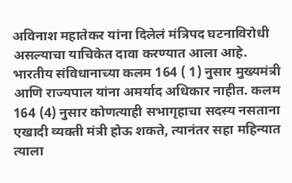अविनाश महातेकर यांना दिलेलं मंत्रिपद घटनाविरोधी असल्याचा याचिकेत दावा करण्यात आला आहे. भारतीय संविधानाच्या कलम 164 ( 1) नुसार मुख्यमंत्री आणि राज्यपाल यांना अमर्याद अधिकार नाहीत. कलम 164 (4) नुसार कोणत्याही सभागृहाचा सदस्य नसताना एखादी व्यक्ती मंत्री होऊ शकते, त्यानंतर सहा महिन्यात त्याला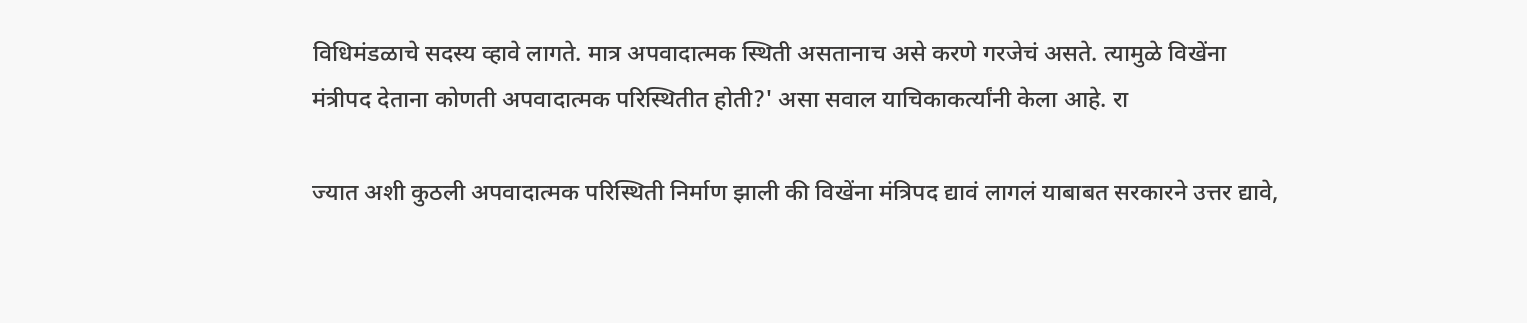विधिमंडळाचे सदस्य व्हावे लागते. मात्र अपवादात्मक स्थिती असतानाच असे करणे गरजेचं असते. त्यामुळे विखेंना मंत्रीपद देताना कोणती अपवादात्मक परिस्थितीत होती?' असा सवाल याचिकाकर्त्यांनी केला आहे. रा

ज्यात अशी कुठली अपवादात्मक परिस्थिती निर्माण झाली की विखेंना मंत्रिपद द्यावं लागलं याबाबत सरकारने उत्तर द्यावे,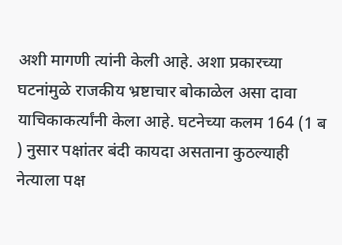अशी मागणी त्यांनी केली आहे. अशा प्रकारच्या घटनांमुळे राजकीय भ्रष्टाचार बोकाळेल असा दावा याचिकाकर्त्यांनी केला आहे. घटनेच्या कलम 164 (1 ब ) नुसार पक्षांतर बंदी कायदा असताना कुठल्याही नेत्याला पक्ष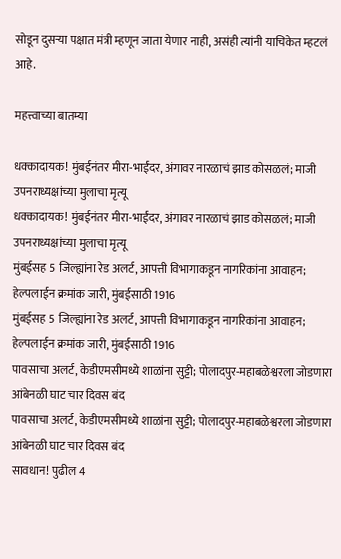सोडून दुसऱ्या पक्षात मंत्री म्हणून जाता येणार नाही, असंही त्यांनी याचिकेत म्हटलं आहे.

महत्त्वाच्या बातम्या

धक्कादायक! मुंबईनंतर मीरा-भाईंदर, अंगावर नारळाचं झाड कोसळलं; माजी उपनराध्यक्षांच्या मुलाचा मृत्यू
धक्कादायक! मुंबईनंतर मीरा-भाईंदर, अंगावर नारळाचं झाड कोसळलं; माजी उपनराध्यक्षांच्या मुलाचा मृत्यू
मुंबईसह 5 जिल्ह्यांना रेड अलर्ट, आपत्ती विभागाकडून नागरिकांना आवाहन; हेल्पलाईन क्रमांक जारी, मुंबईसाठी 1916
मुंबईसह 5 जिल्ह्यांना रेड अलर्ट, आपत्ती विभागाकडून नागरिकांना आवाहन; हेल्पलाईन क्रमांक जारी, मुंबईसाठी 1916
पावसाचा अलर्ट, केडीएमसीमध्ये शाळांना सुट्टी; पोलादपुर-महाबळेश्वरला जोडणारा आंबेनळी घाट चार दिवस बंद
पावसाचा अलर्ट, केडीएमसीमध्ये शाळांना सुट्टी; पोलादपुर-महाबळेश्वरला जोडणारा आंबेनळी घाट चार दिवस बंद
सावधान! पुढील 4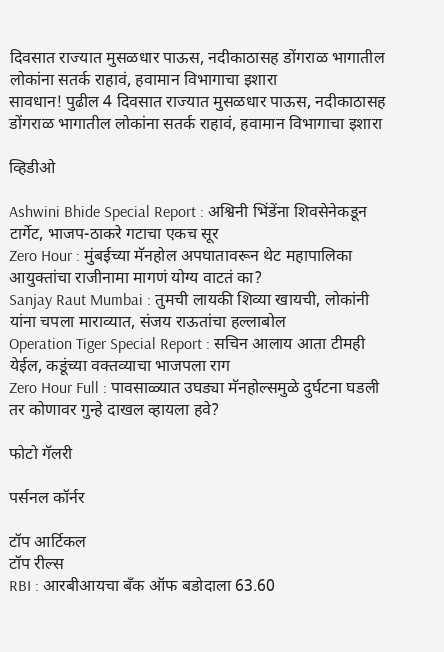दिवसात राज्यात मुसळधार पाऊस, नदीकाठासह डोंगराळ भागातील लोकांना सतर्क राहावं, हवामान विभागाचा इशारा
सावधान! पुढील 4 दिवसात राज्यात मुसळधार पाऊस, नदीकाठासह डोंगराळ भागातील लोकांना सतर्क राहावं, हवामान विभागाचा इशारा

व्हिडीओ

Ashwini Bhide Special Report : अश्विनी भिंडेंना शिवसेनेकडून टार्गेट, भाजप-ठाकरे गटाचा एकच सूर
Zero Hour : मुंबईच्या मॅनहोल अपघातावरून थेट महापालिका आयुक्तांचा राजीनामा मागणं योग्य वाटतं का?
Sanjay Raut Mumbai : तुमची लायकी शिव्या खायची, लोकांनी यांना चपला माराव्यात, संजय राऊतांचा हल्लाबोल
Operation Tiger Special Report : सचिन आलाय आता टीमही येईल, कडूंच्या वक्तव्याचा भाजपला राग
Zero Hour Full : पावसाळ्यात उघड्या मॅनहोल्समुळे दुर्घटना घडली तर कोणावर गुन्हे दाखल व्हायला हवे?

फोटो गॅलरी

पर्सनल कॉर्नर

टॉप आर्टिकल
टॉप रील्स
RBI : आरबीआयचा बँक ऑफ बडोदाला 63.60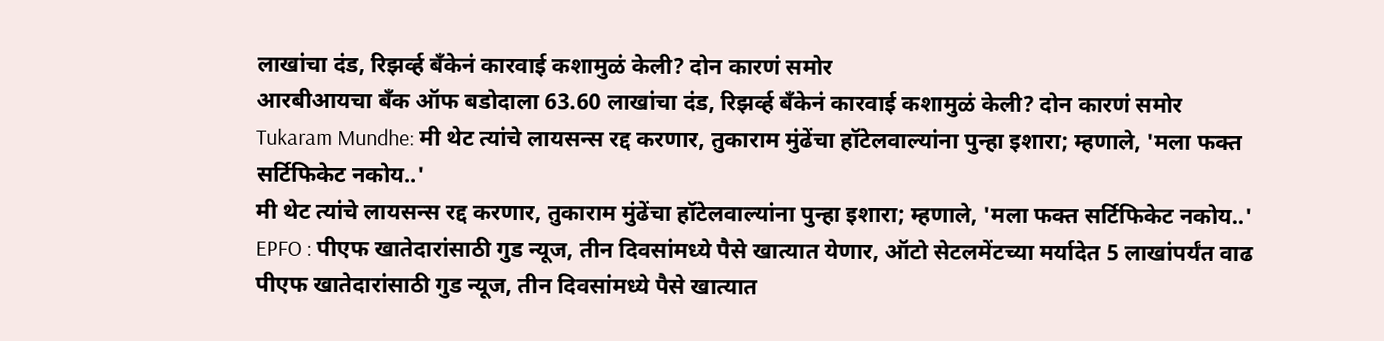लाखांचा दंड, रिझर्व्ह बँकेनं कारवाई कशामुळं केली? दोन कारणं समोर
आरबीआयचा बँक ऑफ बडोदाला 63.60 लाखांचा दंड, रिझर्व्ह बँकेनं कारवाई कशामुळं केली? दोन कारणं समोर
Tukaram Mundhe: मी थेट त्यांचे लायसन्स रद्द करणार, तुकाराम मुंढेंचा हॉटेलवाल्यांना पुन्हा इशारा; म्हणाले, 'मला फक्त सर्टिफिकेट नकोय..'
मी थेट त्यांचे लायसन्स रद्द करणार, तुकाराम मुंढेंचा हॉटेलवाल्यांना पुन्हा इशारा; म्हणाले, 'मला फक्त सर्टिफिकेट नकोय..'
EPFO : पीएफ खातेदारांसाठी गुड न्यूज, तीन दिवसांमध्ये पैसे खात्यात येणार, ऑटो सेटलमेंटच्या मर्यादेत 5 लाखांपर्यंत वाढ
पीएफ खातेदारांसाठी गुड न्यूज, तीन दिवसांमध्ये पैसे खात्यात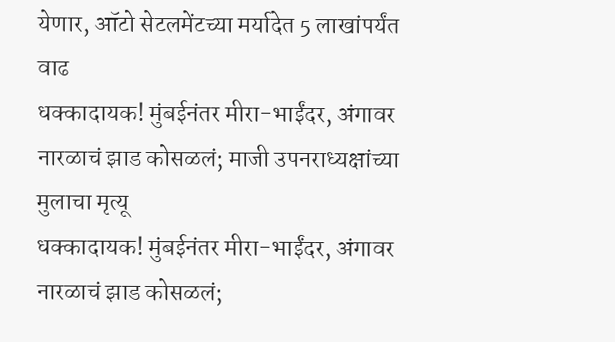येणार, ऑटो सेटलमेंटच्या मर्यादेत 5 लाखांपर्यंत वाढ
धक्कादायक! मुंबईनंतर मीरा-भाईंदर, अंगावर नारळाचं झाड कोसळलं; माजी उपनराध्यक्षांच्या मुलाचा मृत्यू
धक्कादायक! मुंबईनंतर मीरा-भाईंदर, अंगावर नारळाचं झाड कोसळलं;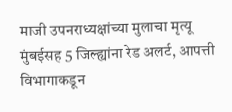माजी उपनराध्यक्षांच्या मुलाचा मृत्यू
मुंबईसह 5 जिल्ह्यांना रेड अलर्ट, आपत्ती विभागाकडून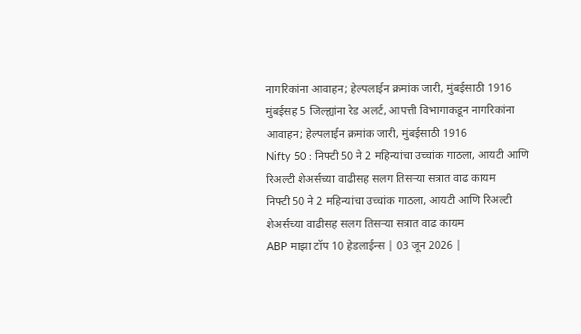नागरिकांना आवाहन; हेल्पलाईन क्रमांक जारी, मुंबईसाठी 1916
मुंबईसह 5 जिल्ह्यांना रेड अलर्ट, आपत्ती विभागाकडून नागरिकांना आवाहन; हेल्पलाईन क्रमांक जारी, मुंबईसाठी 1916
Nifty 50 : निफ्टी 50 ने 2 महिन्यांचा उच्चांक गाठला, आयटी आणि रिअल्टी शेअर्सच्या वाढीसह सलग तिसऱ्या सत्रात वाढ कायम
निफ्टी 50 ने 2 महिन्यांचा उच्चांक गाठला, आयटी आणि रिअल्टी शेअर्सच्या वाढीसह सलग तिसऱ्या सत्रात वाढ कायम
ABP माझा टॉप 10 हेडलाईन्स | 03 जून 2026 |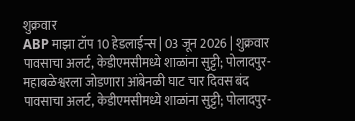शुक्रवार
ABP माझा टॉप 10 हेडलाईन्स | 03 जून 2026 | शुक्रवार
पावसाचा अलर्ट, केडीएमसीमध्ये शाळांना सुट्टी; पोलादपुर-महाबळेश्वरला जोडणारा आंबेनळी घाट चार दिवस बंद
पावसाचा अलर्ट, केडीएमसीमध्ये शाळांना सुट्टी; पोलादपुर-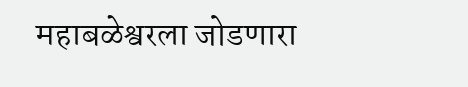महाबळेश्वरला जोडणारा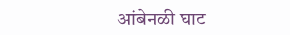आंबेनळी घाट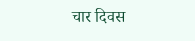चार दिवस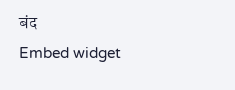बंद
Embed widget